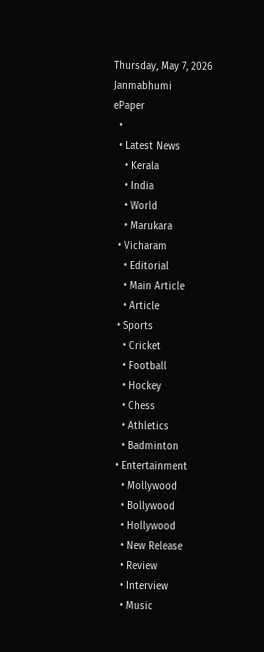Thursday, May 7, 2026
Janmabhumi
ePaper
  •
  • Latest News
    • Kerala
    • India
    • World
    • Marukara
  • Vicharam
    • Editorial
    • Main Article
    • Article
  • Sports
    • Cricket
    • Football
    • Hockey
    • Chess
    • Athletics
    • Badminton
  • Entertainment
    • Mollywood
    • Bollywood
    • Hollywood
    • New Release
    • Review
    • Interview
    • Music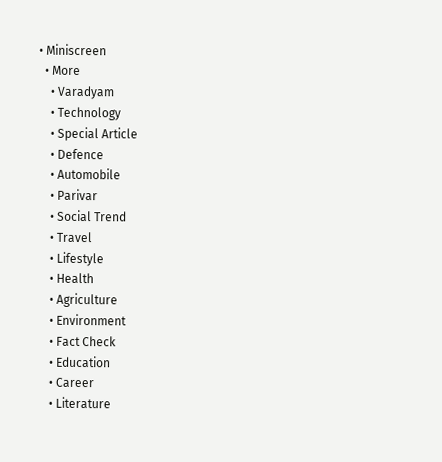• Miniscreen
  • More
    • Varadyam
    • Technology
    • Special Article
    • Defence
    • Automobile
    • Parivar
    • Social Trend
    • Travel
    • Lifestyle
    • Health
    • Agriculture
    • Environment
    • Fact Check
    • Education
    • Career
    • Literature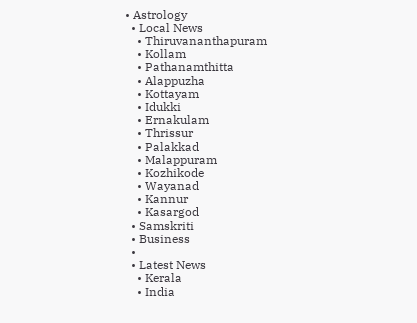• Astrology
  • Local News
    • Thiruvananthapuram
    • Kollam
    • Pathanamthitta
    • Alappuzha
    • Kottayam
    • Idukki
    • Ernakulam
    • Thrissur
    • Palakkad
    • Malappuram
    • Kozhikode
    • Wayanad
    • Kannur
    • Kasargod
  • Samskriti
  • Business
  •
  • Latest News
    • Kerala
    • India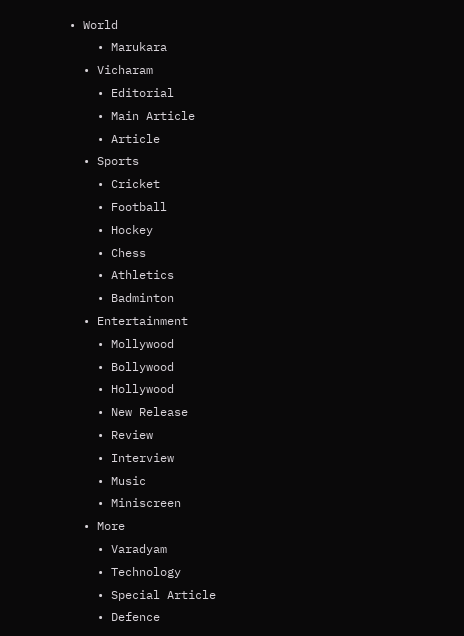• World
    • Marukara
  • Vicharam
    • Editorial
    • Main Article
    • Article
  • Sports
    • Cricket
    • Football
    • Hockey
    • Chess
    • Athletics
    • Badminton
  • Entertainment
    • Mollywood
    • Bollywood
    • Hollywood
    • New Release
    • Review
    • Interview
    • Music
    • Miniscreen
  • More
    • Varadyam
    • Technology
    • Special Article
    • Defence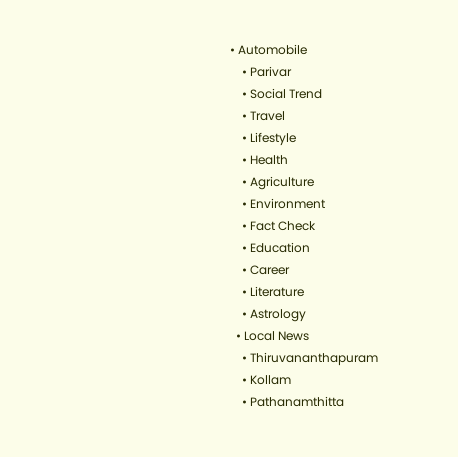• Automobile
    • Parivar
    • Social Trend
    • Travel
    • Lifestyle
    • Health
    • Agriculture
    • Environment
    • Fact Check
    • Education
    • Career
    • Literature
    • Astrology
  • Local News
    • Thiruvananthapuram
    • Kollam
    • Pathanamthitta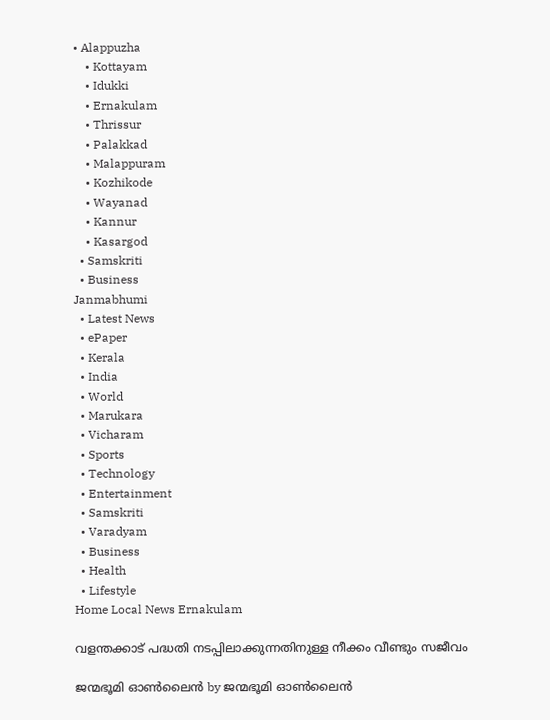• Alappuzha
    • Kottayam
    • Idukki
    • Ernakulam
    • Thrissur
    • Palakkad
    • Malappuram
    • Kozhikode
    • Wayanad
    • Kannur
    • Kasargod
  • Samskriti
  • Business
Janmabhumi
  • Latest News
  • ePaper
  • Kerala
  • India
  • World
  • Marukara
  • Vicharam
  • Sports
  • Technology
  • Entertainment
  • Samskriti
  • Varadyam
  • Business
  • Health
  • Lifestyle
Home Local News Ernakulam

വളന്തക്കാട്‌ പദ്ധതി നടപ്പിലാക്കുന്നതിനുള്ള നീക്കം വീണ്ടും സജീവം

ജന്മഭൂമി ഓണ്‍ലൈന്‍ by ജന്മഭൂമി ഓണ്‍ലൈന്‍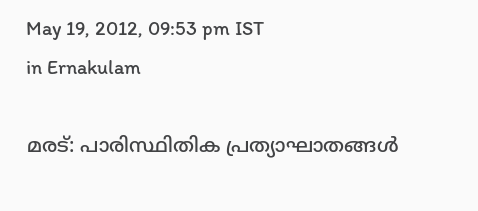May 19, 2012, 09:53 pm IST
in Ernakulam

മരട്‌: പാരിസ്ഥിതിക പ്രത്യാഘാതങ്ങള്‍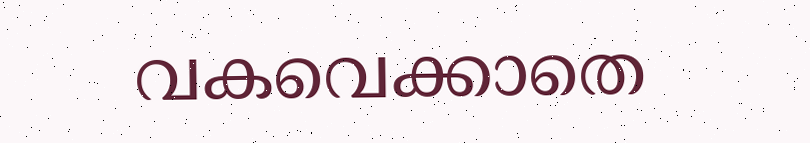വകവെക്കാതെ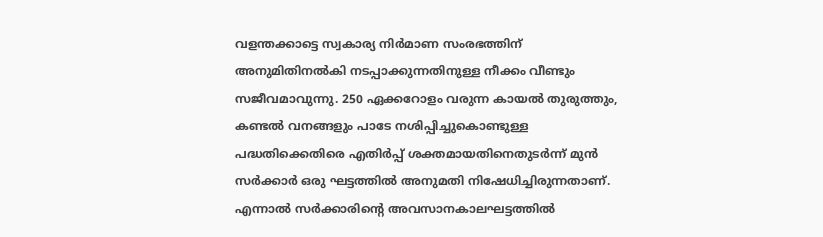വളന്തക്കാട്ടെ സ്വകാര്യ നിര്‍മാണ സംരഭത്തിന്‌ അനുമിതിനല്‍കി നടപ്പാക്കുന്നതിനുള്ള നീക്കം വീണ്ടും സജീവമാവുന്നു. 250 ഏക്കറോളം വരുന്ന കായല്‍ തുരുത്തും, കണ്ടല്‍ വനങ്ങളും പാടേ നശിപ്പിച്ചുകൊണ്ടുള്ള പദ്ധതിക്കെതിരെ എതിര്‍പ്പ്‌ ശക്തമായതിനെതുടര്‍ന്ന്‌ മുന്‍ സര്‍ക്കാര്‍ ഒരു ഘട്ടത്തില്‍ അനുമതി നിഷേധിച്ചിരുന്നതാണ്‌. എന്നാല്‍ സര്‍ക്കാരിന്റെ അവസാനകാലഘട്ടത്തില്‍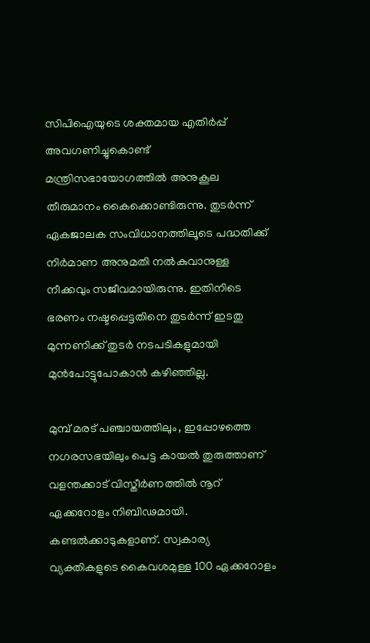സിപിഐയുടെ ശക്തമായ എതിര്‍പ്പ്‌ അവഗണിച്ചുകൊണ്ട്‌ മന്ത്രിസഭായോഗത്തില്‍ അനുകൂല തീരുമാനം കൈക്കൊണ്ടിരുന്നു. തുടര്‍ന്ന്‌ ഏകജാലക സംവിധാനത്തിലൂടെ പദ്ധതിക്ക്‌ നിര്‍മാണ അനുമതി നല്‍കുവാനുള്ള നീക്കവും സജീവമായിരുന്നു. ഇതിനിടെ ഭരണം നഷ്ടപ്പെട്ടതിനെ തുടര്‍ന്ന്‌ ഇടതു മുന്നണിക്ക്‌ തുടര്‍ നടപടികളുമായി മുന്‍പോട്ടുപോകാന്‍ കഴിഞ്ഞില്ല.

മുമ്പ്‌ മരട്‌ പഞ്ചായത്തിലും, ഇപ്പോഴത്തെ നഗരസഭയിലും പെട്ട കായല്‍ തുരുത്താണ്‌ വളന്തക്കാട്‌ വിസ്തീര്‍ണത്തില്‍ നൂറ്‌ ഏക്കറോളം നിബിഢമായി. കണ്ടല്‍ക്കാടുകളാണ്‌. സ്വകാര്യ വ്യക്തികളുടെ കൈവശമുള്ള 100 ഏക്കറോളം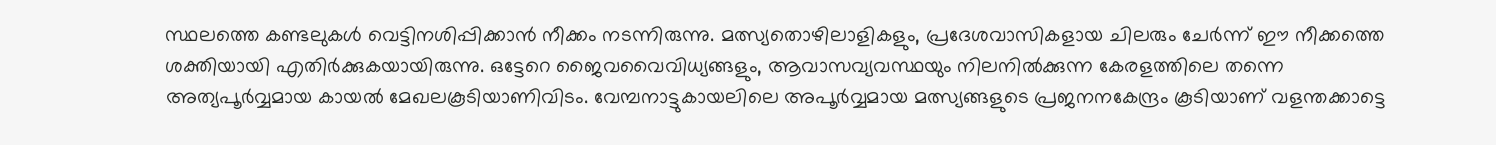സ്ഥലത്തെ കണ്ടലുകള്‍ വെട്ടിനശിപ്പിക്കാന്‍ നീക്കം നടന്നിരുന്നു. മത്സ്യതൊഴിലാളികളും, പ്രദേശവാസികളായ ചിലരും ചേര്‍ന്ന്‌ ഈ നീക്കത്തെ ശക്തിയായി എതിര്‍ക്കുകയായിരുന്നു. ഒട്ടേറെ ജൈവവൈവിധ്യങ്ങളും, ആവാസവ്യവസ്ഥയും നിലനില്‍ക്കുന്ന കേരളത്തിലെ തന്നെ അത്യപൂര്‍വ്വമായ കായല്‍ മേഖലകൂടിയാണിവിടം. വേമ്പനാട്ടുകായലിലെ അപൂര്‍വ്വമായ മത്സ്യങ്ങളുടെ പ്രജനനകേന്ദ്രം കൂടിയാണ്‌ വളന്തക്കാട്ടെ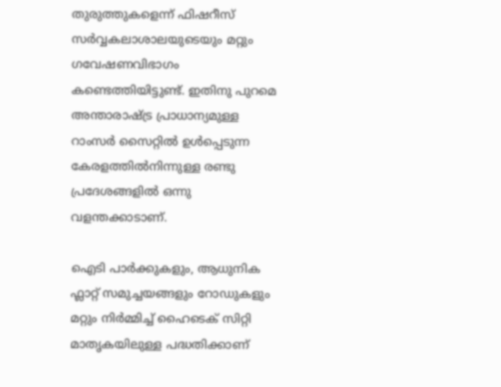തുരുത്തുകളെന്ന്‌ ഫിഷറീസ്‌ സര്‍വ്വകലാശാലയുടെയും മറ്റും ഗവേഷണവിഭാഗം കണ്ടെത്തിയിട്ടുണ്ട്‌. ഇതിനു പുറമെ അന്താരാഷ്‌ട്ര പ്രാധാന്യമുള്ള റാംസര്‍ സൈറ്റില്‍ ഉള്‍പ്പെടുന്ന കേരളത്തില്‍നിന്നുള്ള രണ്ടു പ്രദേശങ്ങളില്‍ ഒന്നു വളന്തക്കാടാണ്‌.

ഐടി പാര്‍ക്കുകളും, ആധുനിക ഫ്ലാറ്റ്‌ സമുച്ചയങ്ങളും റോഡുകളും മറ്റും നിര്‍മ്മിച്ച്‌ ഹൈടെക്‌ സിറ്റി മാതൃകയിലുള്ള പദ്ധതിക്കാണ്‌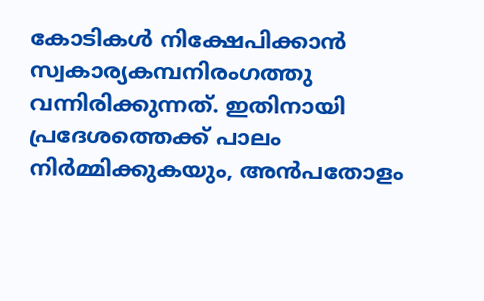കോടികള്‍ നിക്ഷേപിക്കാന്‍ സ്വകാര്യകമ്പനിരംഗത്തു വന്നിരിക്കുന്നത്‌. ഇതിനായി പ്രദേശത്തെക്ക്‌ പാലം നിര്‍മ്മിക്കുകയും, അന്‍പതോളം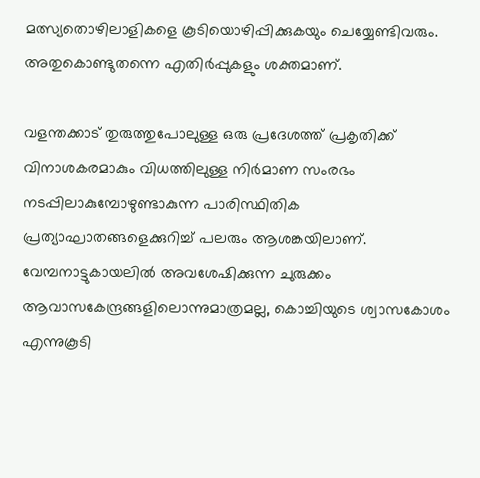മത്സ്യതൊഴിലാളികളെ കൂടിയൊഴിപ്പിക്കുകയും ചെയ്യേണ്ടിവരും. അതുകൊണ്ടുതന്നെ എതിര്‍പ്പുകളും ശക്തമാണ്‌.

വളന്തക്കാട്‌ തുരുത്തുപോലുള്ള ഒരു പ്രദേശത്ത്‌ പ്രകൃതിക്ക്‌ വിനാശകരമാകും വിധത്തിലുള്ള നിര്‍മാണ സംരഭം നടപ്പിലാകുമ്പോഴുണ്ടാകുന്ന പാരിസ്ഥിതിക പ്രത്യാഘാതങ്ങളെക്കുറിച്ച്‌ പലരും ആശങ്കയിലാണ്‌. വേമ്പനാട്ടുകായലില്‍ അവശേഷിക്കുന്ന ചുരുക്കം ആവാസകേന്ദ്രങ്ങളിലൊന്നുമാത്രമല്ല, കൊച്ചിയുടെ ശ്വാസകോശം എന്നുകൂടി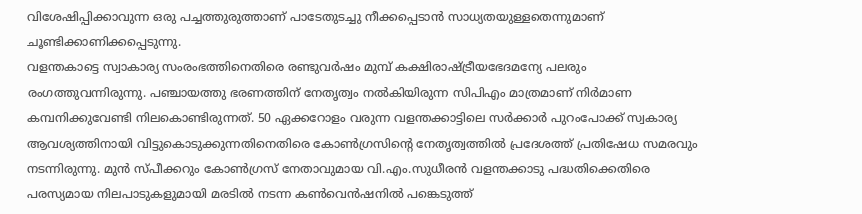വിശേഷിപ്പിക്കാവുന്ന ഒരു പച്ചത്തുരുത്താണ്‌ പാടേതുടച്ചു നീക്കപ്പെടാന്‍ സാധ്യതയുള്ളതെന്നുമാണ്‌ ചൂണ്ടിക്കാണിക്കപ്പെടുന്നു.
വളന്തകാട്ടെ സ്വാകാര്യ സംരംഭത്തിനെതിരെ രണ്ടുവര്‍ഷം മുമ്പ്‌ കക്ഷിരാഷ്‌ട്രീയഭേദമന്യേ പലരും രംഗത്തുവന്നിരുന്നു. പഞ്ചായത്തു ഭരണത്തിന്‌ നേതൃത്വം നല്‍കിയിരുന്ന സിപിഎം മാത്രമാണ്‌ നിര്‍മാണ കമ്പനിക്കുവേണ്ടി നിലകൊണ്ടിരുന്നത്‌. 50 ഏക്കറോളം വരുന്ന വളന്തക്കാട്ടിലെ സര്‍ക്കാര്‍ പുറംപോക്ക്‌ സ്വകാര്യ ആവശ്യത്തിനായി വിട്ടുകൊടുക്കുന്നതിനെതിരെ കോണ്‍ഗ്രസിന്റെ നേതൃത്വത്തില്‍ പ്രദേശത്ത്‌ പ്രതിഷേധ സമരവും നടന്നിരുന്നു. മുന്‍ സ്പീക്കറും കോണ്‍ഗ്രസ്‌ നേതാവുമായ വി.എം.സുധീരന്‍ വളന്തക്കാടു പദ്ധതിക്കെതിരെ പരസ്യമായ നിലപാടുകളുമായി മരടില്‍ നടന്ന കണ്‍വെന്‍ഷനില്‍ പങ്കെടുത്ത്‌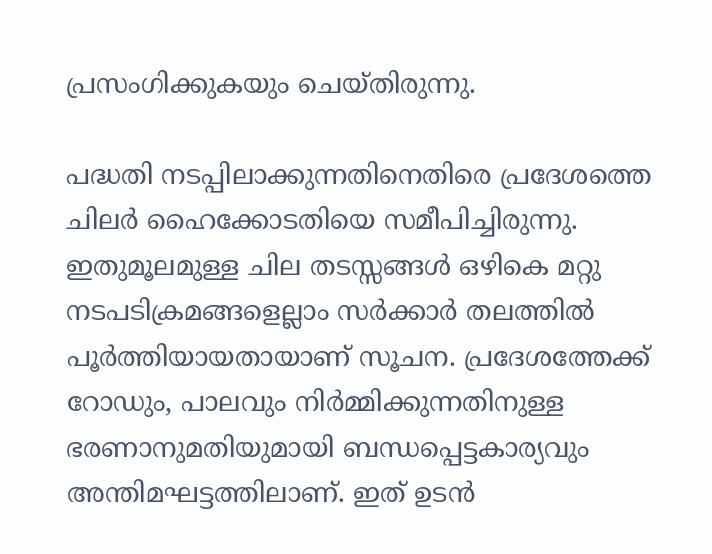പ്രസംഗിക്കുകയും ചെയ്തിരുന്നു.

പദ്ധതി നടപ്പിലാക്കുന്നതിനെതിരെ പ്രദേശത്തെ ചിലര്‍ ഹൈക്കോടതിയെ സമീപിച്ചിരുന്നു. ഇതുമൂലമുള്ള ചില തടസ്സങ്ങള്‍ ഒഴികെ മറ്റു നടപടിക്രമങ്ങളെല്ലാം സര്‍ക്കാര്‍ തലത്തില്‍ പൂര്‍ത്തിയായതായാണ്‌ സൂചന. പ്രദേശത്തേക്ക്‌ റോഡും, പാലവും നിര്‍മ്മിക്കുന്നതിനുള്ള ഭരണാനുമതിയുമായി ബന്ധപ്പെട്ടകാര്യവും അന്തിമഘട്ടത്തിലാണ്‌. ഇത്‌ ഉടന്‍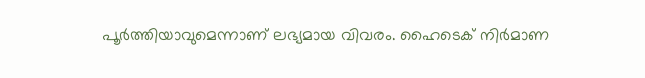പൂര്‍ത്തിയാവുമെന്നാണ്‌ ലഭ്യമായ വിവരം. ഹൈടെക്‌ നിര്‍മാണ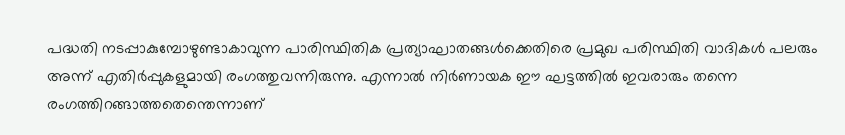പദ്ധതി നടപ്പാകുമ്പോഴുണ്ടാകാവുന്ന പാരിസ്ഥിതിക പ്രത്യാഘാതങ്ങള്‍ക്കെതിരെ പ്രമുഖ പരിസ്ഥിതി വാദികള്‍ പലരും അന്ന്‌ എതിര്‍പ്പുകളുമായി രംഗത്തുവന്നിരുന്നു. എന്നാല്‍ നിര്‍ണായക ഈ ഘട്ടത്തില്‍ ഇവരാരും തന്നെ രംഗത്തിറങ്ങാത്തതെന്തെന്നാണ്‌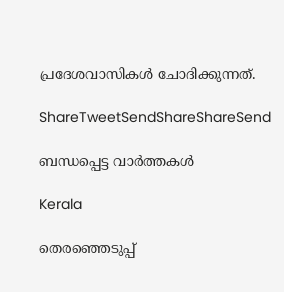പ്രദേശവാസികള്‍ ചോദിക്കുന്നത്‌.

ShareTweetSendShareShareSend

ബന്ധപ്പെട്ട വാര്‍ത്തകള്‍

Kerala

തെരഞ്ഞെടുപ്പ്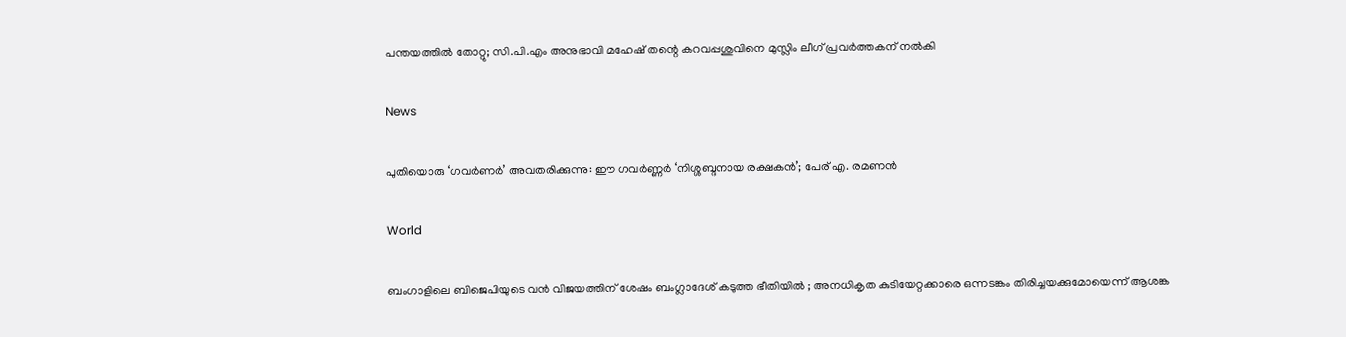പന്തയത്തില്‍ തോറ്റു; സി.പി.എം അനുഭാവി മഹേഷ് തന്റെ കറവപ്പശുവിനെ മുസ്ലിം ലീഗ് പ്രവര്‍ത്തകന് നല്‍കി

News

പുതിയൊരു ‘ഗവർണർ’ അവതരിക്കുന്നു: ഈ ഗവർണ്ണർ ‘നിശ്ശബ്ദനായ രക്ഷകൻ’; പേര് എ. രമണൻ

World

ബംഗാളിലെ ബിജെപിയുടെ വൻ വിജയത്തിന് ശേഷം ബംഗ്ലാദേശ് കടുത്ത ഭീതിയിൽ ; അനധികൃത കുടിയേറ്റക്കാരെ ഒന്നടങ്കം തിരിച്ചയക്കുമോയെന്ന് ആശങ്ക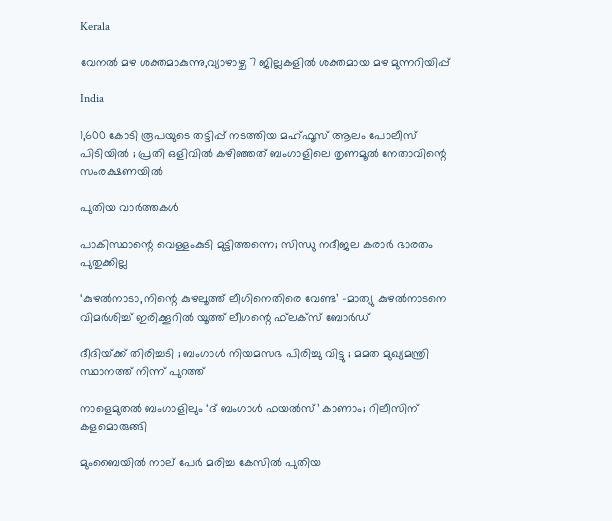Kerala

വേനല്‍ മഴ ശക്തമാകുന്നു,വ്യാഴാഴ്ച 7 ജില്ലകളില്‍ ശക്തമായ മഴ മുന്നറിയിപ്പ്

India

1,600 കോടി രൂപയുടെ തട്ടിപ്പ് നടത്തിയ മഹ്ഫൂസ് ആലം പോലീസ് പിടിയിൽ ; പ്രതി ഒളിവിൽ കഴിഞ്ഞത് ബംഗാളിലെ തൃണമൂൽ നേതാവിന്റെ സംരക്ഷണയിൽ

പുതിയ വാര്‍ത്തകള്‍

പാകിസ്ഥാന്റെ വെള്ളംകുടി മുട്ടിത്തന്നെ; സിന്ധു നദീജല കരാർ ഭാരതം പുതുക്കില്ല

‘കുഴല്‍നാടാ,നിന്റെ കുഴലൂത്ത് ലീഗിനെതിരെ വേണ്ട’ -മാത്യു കുഴല്‍നാടനെ വിമര്‍ശിച്ച് ഇരിക്കൂറില്‍ യൂത്ത് ലീഗന്റെ ഫ്‌ലക്‌സ് ബോര്‍ഡ്

ദീദിയ്‌ക്ക് തിരിച്ചടി ; ബംഗാൾ നിയമസഭ പിരിച്ചു വിട്ടു ; മമത മുഖ്യമന്ത്രി സ്ഥാനത്ത് നിന്ന് പുറത്ത്

നാളെമുതൽ ബംഗാളിലും ‘ദ് ബംഗാൾ ഫയൽസ്’ കാണാം; റിലീസിന് കളമൊരുങ്ങി

മുംബൈയിൽ നാല് പേർ മരിച്ച കേസിൽ പുതിയ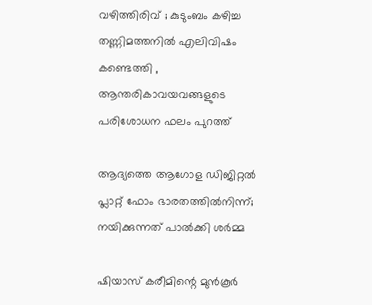വഴിത്തിരിവ് ; കുടുംബം കഴിച്ച തണ്ണിമത്തനിൽ എലിവിഷം കണ്ടെത്തി , ആന്തരികാവയവങ്ങളുടെ പരിശോധന ഫലം പുറത്ത്

ആദ്യത്തെ ആഗോള ഡിജിറ്റൽ പ്ലാറ്റ് ഫോം ഭാരതത്തിൽനിന്ന്; നയിക്കുന്നത് പാൽക്കി ശർമ്മ

ഷിയാസ് കരീമിന്റെ മുന്‍കൂര്‍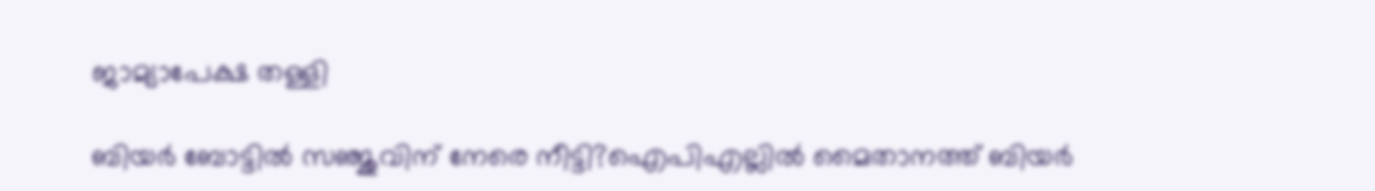ജാമ്യാപേക്ഷ തള്ളി

ബിയർ ബോട്ടിൽ സഞ്ജുവിന് നേരെ നീട്ടി?ഐപിഎല്ലിൽ മൈതാനത്ത് ബിയർ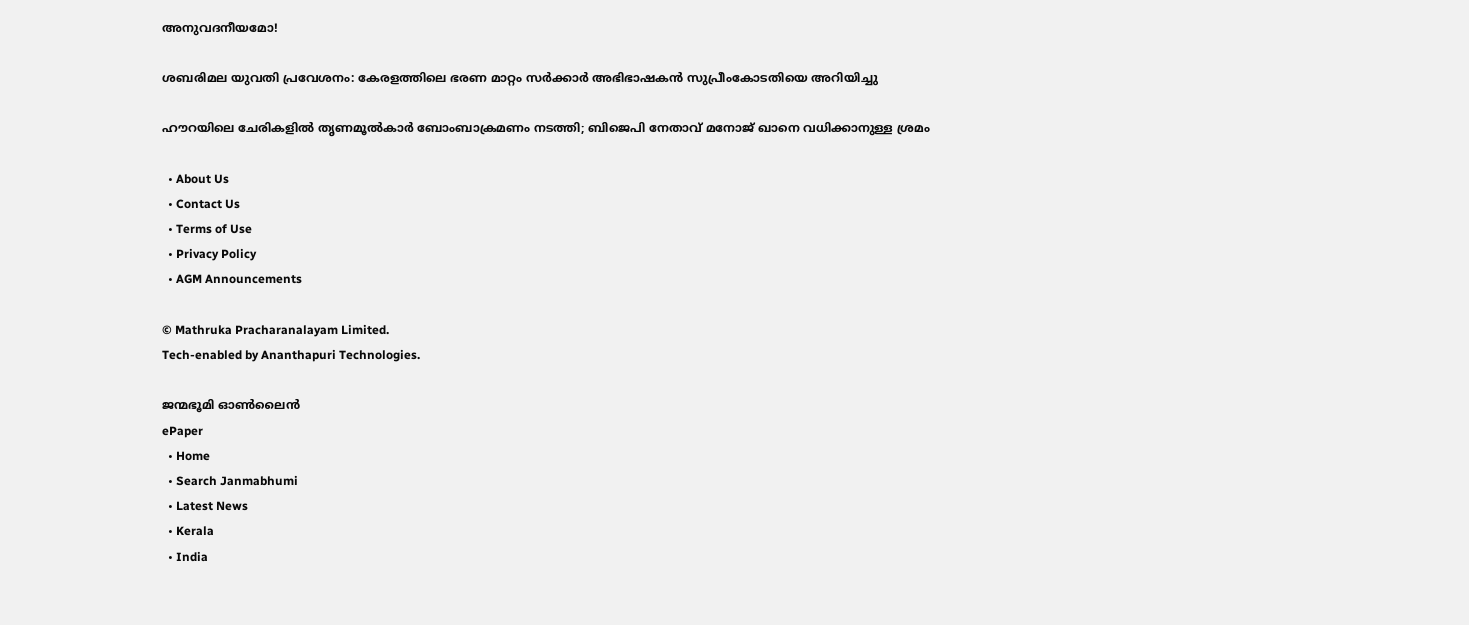അനുവദനീയമോ!

ശബരിമല യുവതി പ്രവേശനം: കേരളത്തിലെ ഭരണ മാറ്റം സര്‍ക്കാര്‍ അഭിഭാഷകന്‍ സുപ്രീംകോടതിയെ അറിയിച്ചു

ഹൗറയിലെ ചേരികളിൽ തൃണമൂൽകാർ ബോംബാക്രമണം നടത്തി; ബിജെപി നേതാവ് മനോജ് ഖാനെ വധിക്കാനുള്ള ശ്രമം

  • About Us
  • Contact Us
  • Terms of Use
  • Privacy Policy
  • AGM Announcements

© Mathruka Pracharanalayam Limited.
Tech-enabled by Ananthapuri Technologies.

ജന്മഭൂമി ഓണ്‍ലൈന്‍
ePaper
  • Home
  • Search Janmabhumi
  • Latest News
  • Kerala
  • India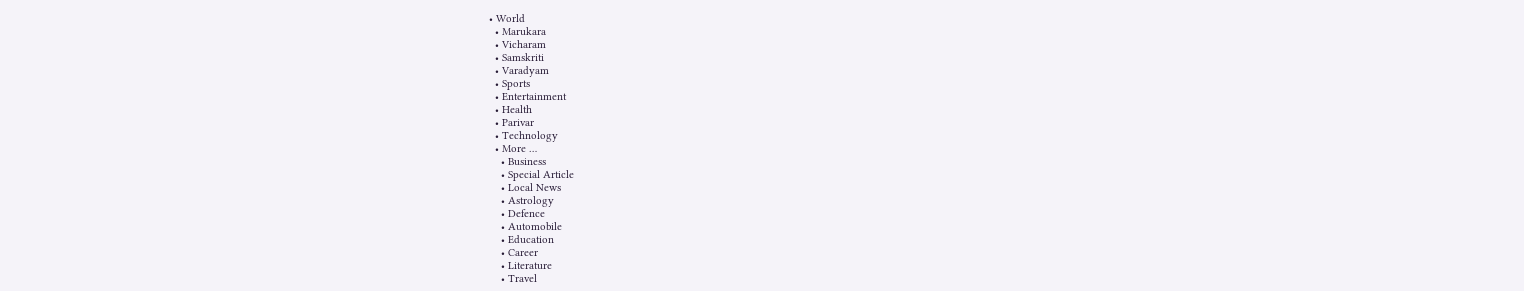• World
  • Marukara
  • Vicharam
  • Samskriti
  • Varadyam
  • Sports
  • Entertainment
  • Health
  • Parivar
  • Technology
  • More …
    • Business
    • Special Article
    • Local News
    • Astrology
    • Defence
    • Automobile
    • Education
    • Career
    • Literature
    • Travel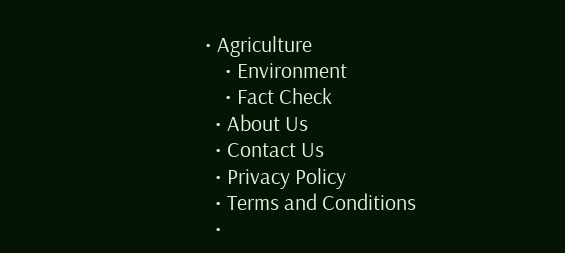• Agriculture
    • Environment
    • Fact Check
  • About Us
  • Contact Us
  • Privacy Policy
  • Terms and Conditions
  •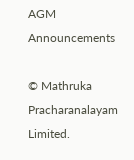AGM Announcements

© Mathruka Pracharanalayam Limited.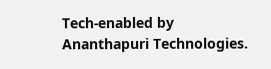Tech-enabled by Ananthapuri Technologies.